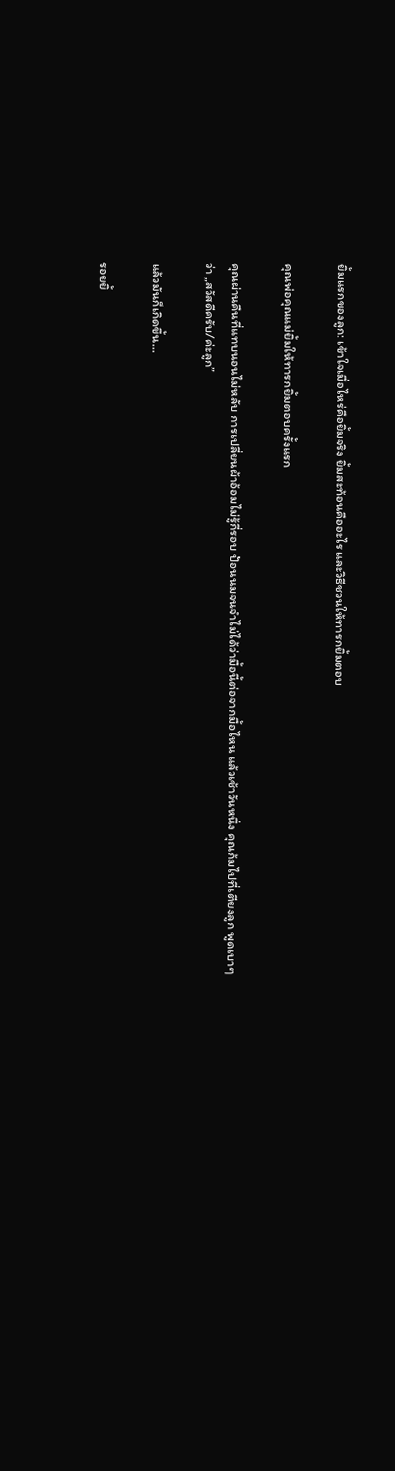ยิ้มแรกของลูก: เข้าใจเมื่อไหร่คือยิ้มจริง ยิ้มสะท้อนคืออะไร และวิธีชวนให้ทารกยิ้มตอบ

คุณพ่อคุณแม่ยิ้มให้ทารกยิ้มตอบครั้งแรก

คุณผ่านคืนที่แทบนอนไม่หลับ การเปลี่ยนผ้าอ้อมไม่รู้กี่รอบ ป้อนนมจนจำไม่ได้ว่ามื้อนี้ต่อจากมื้อไหน แล้วเช้าวันหนึ่ง คุณก้มไปที่เตียงลูก พูดเบาๆ ว่า „สวัสดีครับ/ค่ะลูก”

แล้วมันก็เกิดขึ้น…

รอยยิ้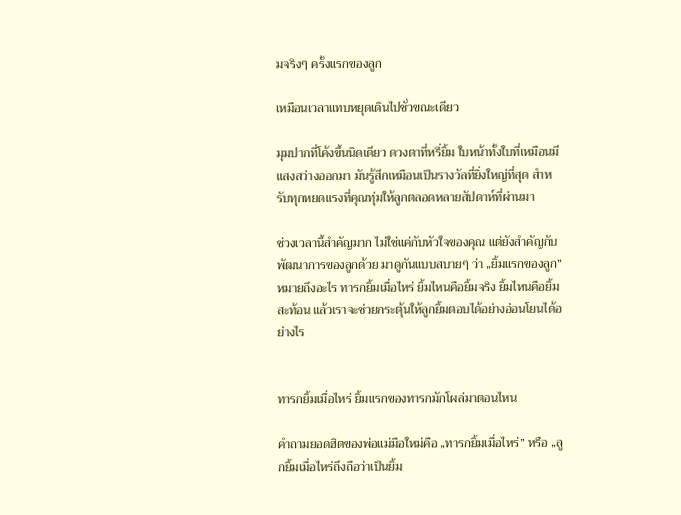มจริงๆ ครั้งแรกของลูก

เหมือนเวลาแทบหยุดเดินไปชั่วขณะเดียว

มุมปากที่โค้งขึ้นนิดเดียว ดวงตาที่หรี่ยิ้ม ใบหน้าทั้งใบที่เหมือนมีแสงสว่างออกมา มันรู้สึกเหมือนเป็นรางวัลที่ยิ่งใหญ่ที่สุด สำหรับทุกหยดแรงที่คุณทุ่มให้ลูกตลอดหลายสัปดาห์ที่ผ่านมา

ช่วงเวลานี้สำคัญมาก ไม่ใช่แค่กับหัวใจของคุณ แต่ยังสำคัญกับพัฒนาการของลูกด้วย มาดูกันแบบสบายๆ ว่า „ยิ้มแรกของลูก” หมายถึงอะไร ทารกยิ้มเมื่อไหร่ ยิ้มไหนคือยิ้มจริง ยิ้มไหนคือยิ้มสะท้อน แล้วเราจะช่วยกระตุ้นให้ลูกยิ้มตอบได้อย่างอ่อนโยนได้อย่างไร


ทารกยิ้มเมื่อไหร่ ยิ้มแรกของทารกมักโผล่มาตอนไหน

คำถามยอดฮิตของพ่อแม่มือใหม่คือ „ทารกยิ้มเมื่อไหร่” หรือ „ลูกยิ้มเมื่อไหร่ถึงถือว่าเป็นยิ้ม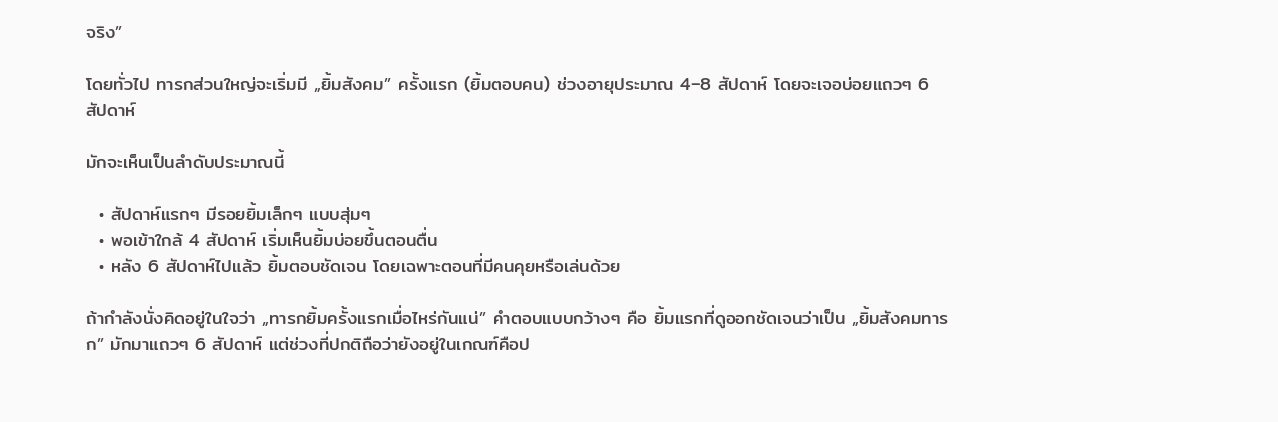จริง”

โดยทั่วไป ทารกส่วนใหญ่จะเริ่มมี „ยิ้มสังคม” ครั้งแรก (ยิ้มตอบคน) ช่วงอายุประมาณ 4–8 สัปดาห์ โดยจะเจอบ่อยแถวๆ 6 สัปดาห์

มักจะเห็นเป็นลำดับประมาณนี้

  • สัปดาห์แรกๆ มีรอยยิ้มเล็กๆ แบบสุ่มๆ
  • พอเข้าใกล้ 4 สัปดาห์ เริ่มเห็นยิ้มบ่อยขึ้นตอนตื่น
  • หลัง 6 สัปดาห์ไปแล้ว ยิ้มตอบชัดเจน โดยเฉพาะตอนที่มีคนคุยหรือเล่นด้วย

ถ้ากำลังนั่งคิดอยู่ในใจว่า „ทารกยิ้มครั้งแรกเมื่อไหร่กันแน่” คำตอบแบบกว้างๆ คือ ยิ้มแรกที่ดูออกชัดเจนว่าเป็น „ยิ้มสังคมทารก” มักมาแถวๆ 6 สัปดาห์ แต่ช่วงที่ปกติถือว่ายังอยู่ในเกณฑ์คือป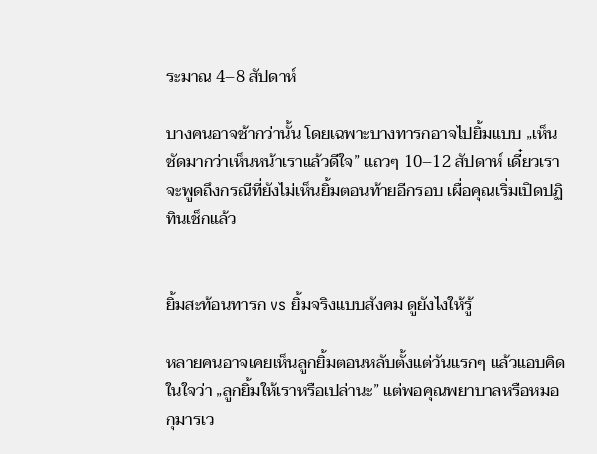ระมาณ 4–8 สัปดาห์

บางคนอาจช้ากว่านั้น โดยเฉพาะบางทารกอาจไปยิ้มแบบ „เห็นชัดมากว่าเห็นหน้าเราแล้วดีใจ” แถวๆ 10–12 สัปดาห์ เดี๋ยวเราจะพูดถึงกรณีที่ยังไม่เห็นยิ้มตอนท้ายอีกรอบ เผื่อคุณเริ่มเปิดปฏิทินเช็กแล้ว


ยิ้มสะท้อนทารก vs ยิ้มจริงแบบสังคม ดูยังไงให้รู้

หลายคนอาจเคยเห็นลูกยิ้มตอนหลับตั้งแต่วันแรกๆ แล้วแอบคิดในใจว่า „ลูกยิ้มให้เราหรือเปล่านะ” แต่พอคุณพยาบาลหรือหมอกุมารเว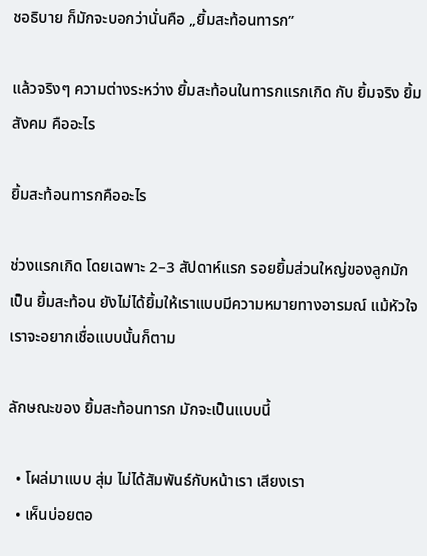ชอธิบาย ก็มักจะบอกว่านั่นคือ „ยิ้มสะท้อนทารก”

แล้วจริงๆ ความต่างระหว่าง ยิ้มสะท้อนในทารกแรกเกิด กับ ยิ้มจริง ยิ้มสังคม คืออะไร

ยิ้มสะท้อนทารกคืออะไร

ช่วงแรกเกิด โดยเฉพาะ 2–3 สัปดาห์แรก รอยยิ้มส่วนใหญ่ของลูกมักเป็น ยิ้มสะท้อน ยังไม่ได้ยิ้มให้เราแบบมีความหมายทางอารมณ์ แม้หัวใจเราจะอยากเชื่อแบบนั้นก็ตาม

ลักษณะของ ยิ้มสะท้อนทารก มักจะเป็นแบบนี้

  • โผล่มาแบบ สุ่ม ไม่ได้สัมพันธ์กับหน้าเรา เสียงเรา
  • เห็นบ่อยตอ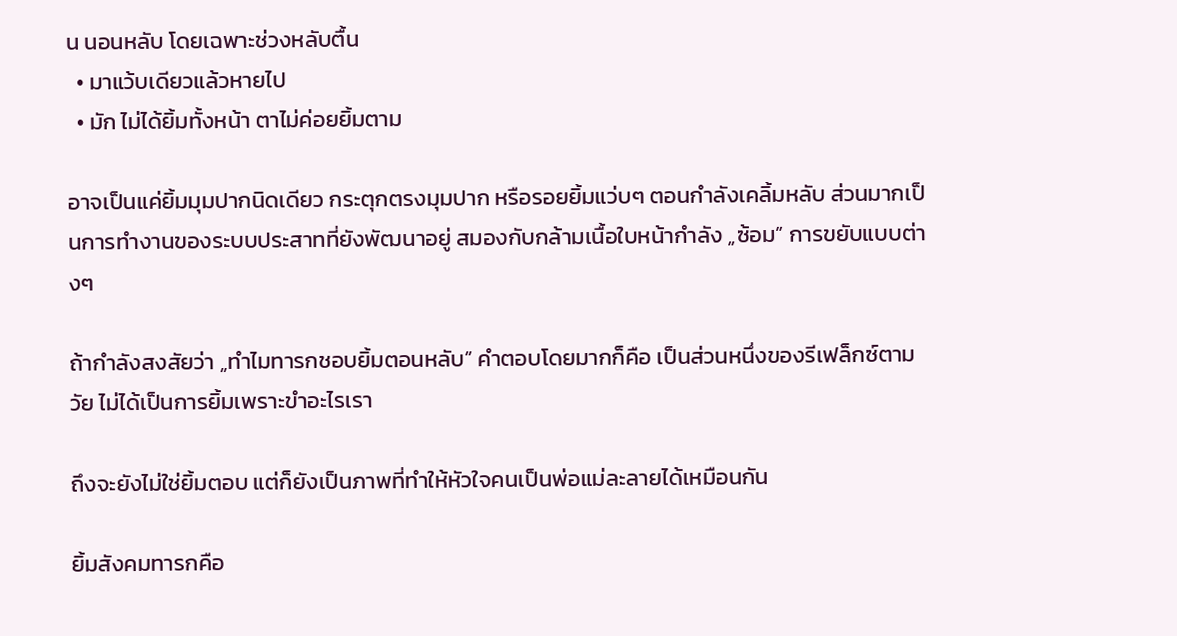น นอนหลับ โดยเฉพาะช่วงหลับตื้น
  • มาแว้บเดียวแล้วหายไป
  • มัก ไม่ได้ยิ้มทั้งหน้า ตาไม่ค่อยยิ้มตาม

อาจเป็นแค่ยิ้มมุมปากนิดเดียว กระตุกตรงมุมปาก หรือรอยยิ้มแว่บๆ ตอนกำลังเคลิ้มหลับ ส่วนมากเป็นการทำงานของระบบประสาทที่ยังพัฒนาอยู่ สมองกับกล้ามเนื้อใบหน้ากำลัง „ซ้อม” การขยับแบบต่างๆ

ถ้ากำลังสงสัยว่า „ทำไมทารกชอบยิ้มตอนหลับ” คำตอบโดยมากก็คือ เป็นส่วนหนึ่งของรีเฟล็กซ์ตามวัย ไม่ได้เป็นการยิ้มเพราะขำอะไรเรา

ถึงจะยังไม่ใช่ยิ้มตอบ แต่ก็ยังเป็นภาพที่ทำให้หัวใจคนเป็นพ่อแม่ละลายได้เหมือนกัน

ยิ้มสังคมทารกคือ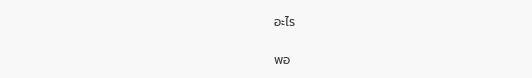อะไร

พอ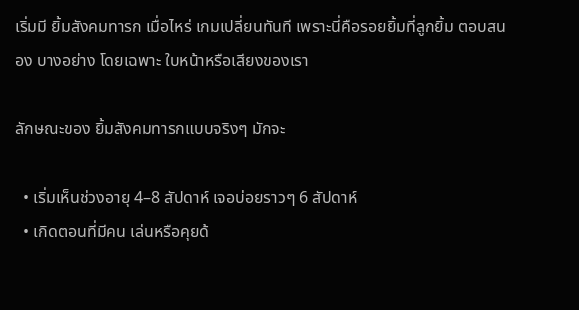เริ่มมี ยิ้มสังคมทารก เมื่อไหร่ เกมเปลี่ยนทันที เพราะนี่คือรอยยิ้มที่ลูกยิ้ม ตอบสนอง บางอย่าง โดยเฉพาะ ใบหน้าหรือเสียงของเรา

ลักษณะของ ยิ้มสังคมทารกแบบจริงๆ มักจะ

  • เริ่มเห็นช่วงอายุ 4–8 สัปดาห์ เจอบ่อยราวๆ 6 สัปดาห์
  • เกิดตอนที่มีคน เล่นหรือคุยด้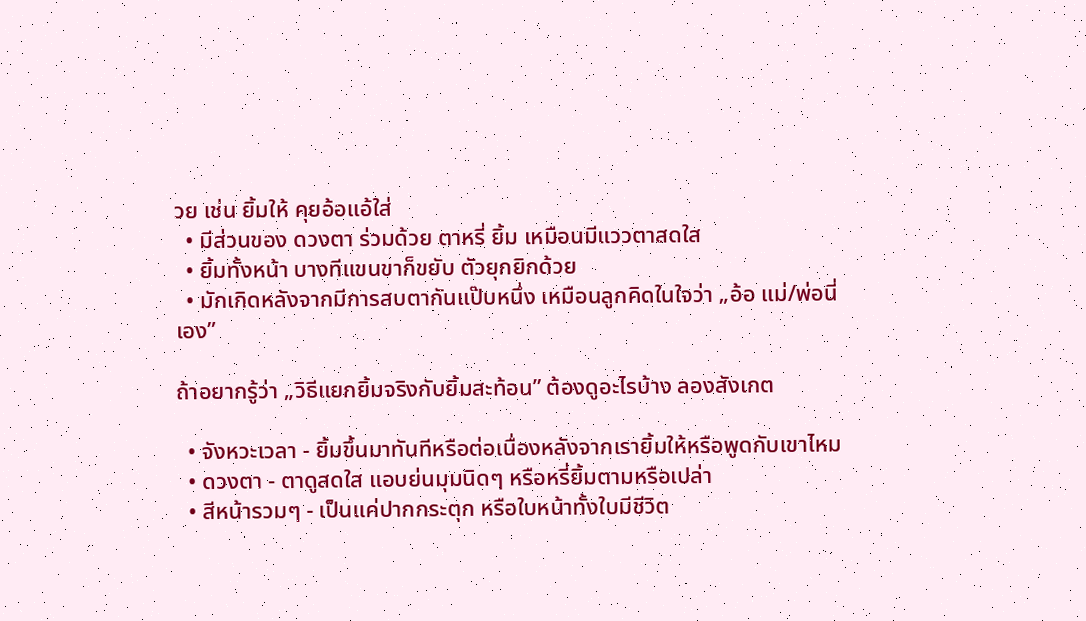วย เช่น ยิ้มให้ คุยอ้อแอ้ใส่
  • มีส่วนของ ดวงตา ร่วมด้วย ตาหรี่ ยิ้ม เหมือนมีแววตาสดใส
  • ยิ้มทั้งหน้า บางทีแขนขาก็ขยับ ตัวยุกยิกด้วย
  • มักเกิดหลังจากมีการสบตากันแป๊บหนึ่ง เหมือนลูกคิดในใจว่า „อ้อ แม่/พ่อนี่เอง”

ถ้าอยากรู้ว่า „วิธีแยกยิ้มจริงกับยิ้มสะท้อน” ต้องดูอะไรบ้าง ลองสังเกต

  • จังหวะเวลา - ยิ้มขึ้นมาทันทีหรือต่อเนื่องหลังจากเรายิ้มให้หรือพูดกับเขาไหม
  • ดวงตา - ตาดูสดใส แอบย่นมุมนิดๆ หรือหรี่ยิ้มตามหรือเปล่า
  • สีหน้ารวมๆ - เป็นแค่ปากกระตุก หรือใบหน้าทั้งใบมีชีวิต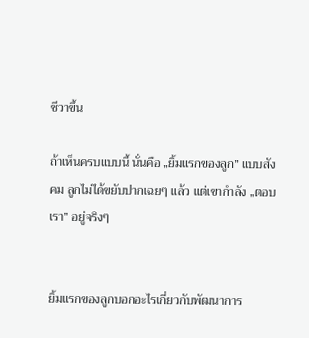ชีวาขึ้น

ถ้าเห็นครบแบบนี้ นั่นคือ „ยิ้มแรกของลูก” แบบสังคม ลูกไม่ได้ขยับปากเฉยๆ แล้ว แต่เขากำลัง „ตอบเรา” อยู่จริงๆ


ยิ้มแรกของลูกบอกอะไรเกี่ยวกับพัฒนาการ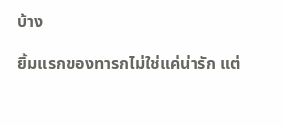บ้าง

ยิ้มแรกของทารกไม่ใช่แค่น่ารัก แต่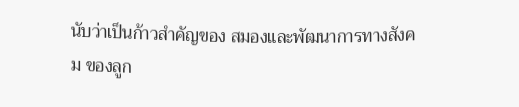นับว่าเป็นก้าวสำคัญของ สมองและพัฒนาการทางสังคม ของลูก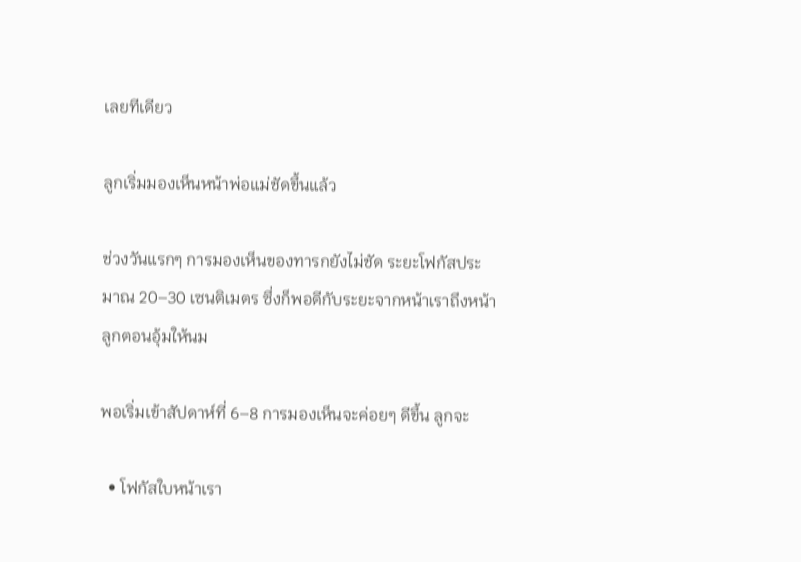เลยทีเดียว

ลูกเริ่มมองเห็นหน้าพ่อแม่ชัดขึ้นแล้ว

ช่วงวันแรกๆ การมองเห็นของทารกยังไม่ชัด ระยะโฟกัสประมาณ 20–30 เซนติเมตร ซึ่งก็พอดีกับระยะจากหน้าเราถึงหน้าลูกตอนอุ้มให้นม

พอเริ่มเข้าสัปดาห์ที่ 6–8 การมองเห็นจะค่อยๆ ดีขึ้น ลูกจะ

  • โฟกัสใบหน้าเรา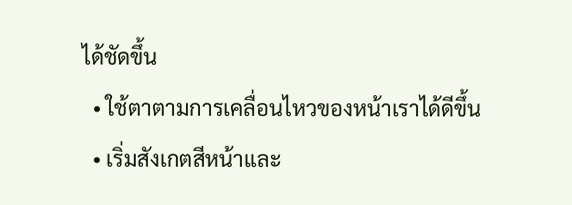ได้ชัดขึ้น
  • ใช้ตาตามการเคลื่อนไหวของหน้าเราได้ดีขึ้น
  • เริ่มสังเกตสีหน้าและ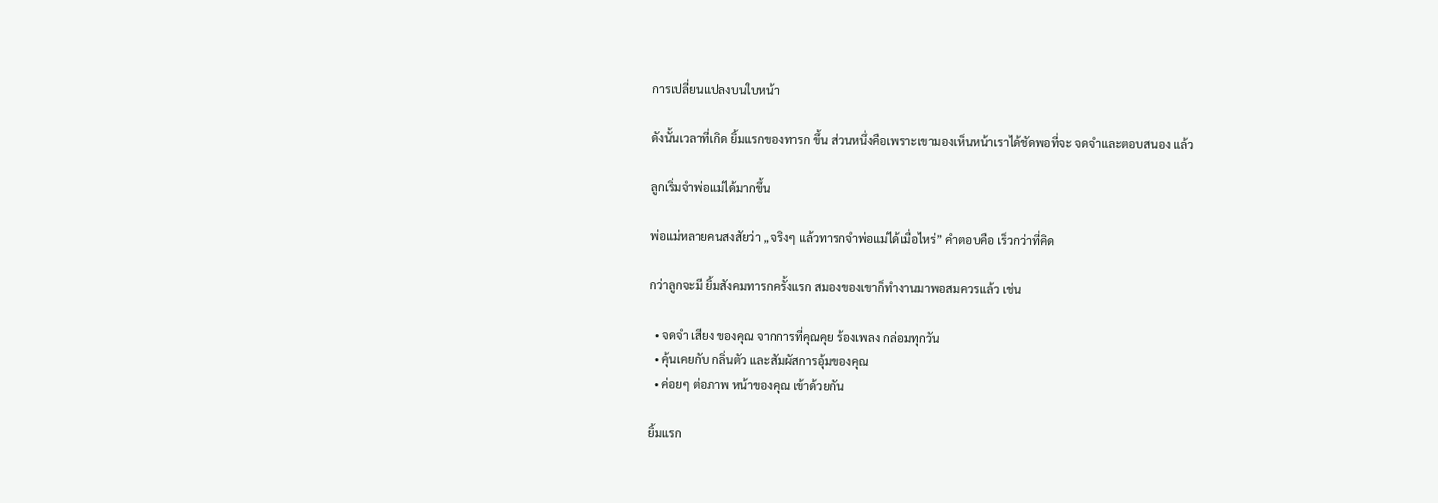การเปลี่ยนแปลงบนใบหน้า

ดังนั้นเวลาที่เกิด ยิ้มแรกของทารก ขึ้น ส่วนหนึ่งคือเพราะเขามองเห็นหน้าเราได้ชัดพอที่จะ จดจำและตอบสนอง แล้ว

ลูกเริ่มจำพ่อแม่ได้มากขึ้น

พ่อแม่หลายคนสงสัยว่า „จริงๆ แล้วทารกจำพ่อแม่ได้เมื่อไหร่” คำตอบคือ เร็วกว่าที่คิด

กว่าลูกจะมี ยิ้มสังคมทารกครั้งแรก สมองของเขาก็ทำงานมาพอสมควรแล้ว เช่น

  • จดจำ เสียง ของคุณ จากการที่คุณคุย ร้องเพลง กล่อมทุกวัน
  • คุ้นเคยกับ กลิ่นตัว และสัมผัสการอุ้มของคุณ
  • ค่อยๆ ต่อภาพ หน้าของคุณ เข้าด้วยกัน

ยิ้มแรก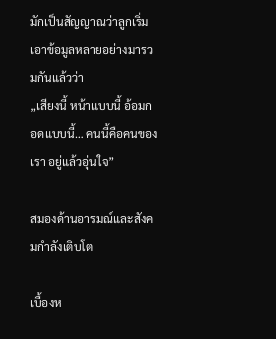มักเป็นสัญญาณว่าลูกเริ่มเอาข้อมูลหลายอย่างมารวมกันแล้วว่า
„เสียงนี้ หน้าแบบนี้ อ้อมกอดแบบนี้… คนนี้คือคนของเรา อยู่แล้วอุ่นใจ”

สมองด้านอารมณ์และสังคมกำลังเติบโต

เบื้องห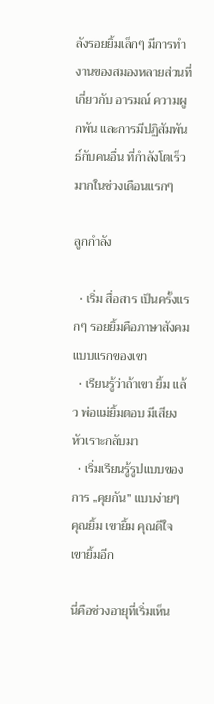ลังรอยยิ้มเล็กๆ มีการทำงานของสมองหลายส่วนที่เกี่ยวกับ อารมณ์ ความผูกพัน และการมีปฏิสัมพันธ์กับคนอื่น ที่กำลังโตเร็วมากในช่วงเดือนแรกๆ

ลูกกำลัง

  • เริ่ม สื่อสาร เป็นครั้งแรกๆ รอยยิ้มคือภาษาสังคมแบบแรกของเขา
  • เรียนรู้ว่าถ้าเขา ยิ้ม แล้ว พ่อแม่ยิ้มตอบ มีเสียงหัวเราะกลับมา
  • เริ่มเรียนรู้รูปแบบของการ „คุยกัน” แบบง่ายๆ คุณยิ้ม เขายิ้ม คุณดีใจ เขายิ้มอีก

นี่คือช่วงอายุที่เริ่มเห็น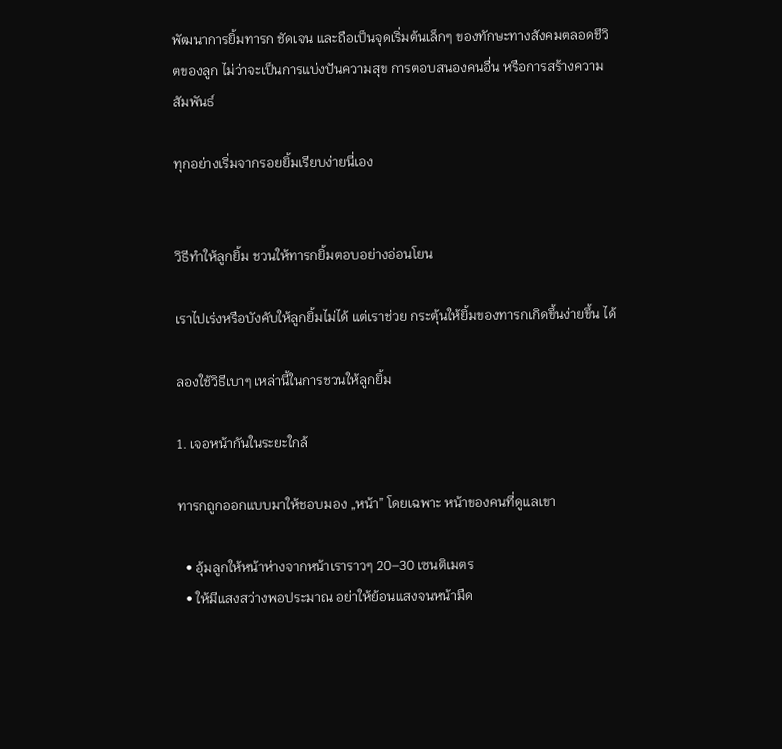พัฒนาการยิ้มทารก ชัดเจน และถือเป็นจุดเริ่มต้นเล็กๆ ของทักษะทางสังคมตลอดชีวิตของลูก ไม่ว่าจะเป็นการแบ่งปันความสุข การตอบสนองคนอื่น หรือการสร้างความสัมพันธ์

ทุกอย่างเริ่มจากรอยยิ้มเรียบง่ายนี่เอง


วิธีทำให้ลูกยิ้ม ชวนให้ทารกยิ้มตอบอย่างอ่อนโยน

เราไปเร่งหรือบังคับให้ลูกยิ้มไม่ได้ แต่เราช่วย กระตุ้นให้ยิ้มของทารกเกิดขึ้นง่ายขึ้น ได้

ลองใช้วิธีเบาๆ เหล่านี้ในการชวนให้ลูกยิ้ม

1. เจอหน้ากันในระยะใกล้

ทารกถูกออกแบบมาให้ชอบมอง „หน้า” โดยเฉพาะ หน้าของคนที่ดูแลเขา

  • อุ้มลูกให้หน้าห่างจากหน้าเราราวๆ 20–30 เซนติเมตร
  • ให้มีแสงสว่างพอประมาณ อย่าให้ย้อนแสงจนหน้ามืด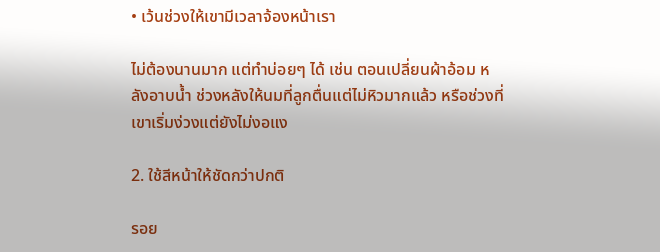• เว้นช่วงให้เขามีเวลาจ้องหน้าเรา

ไม่ต้องนานมาก แต่ทำบ่อยๆ ได้ เช่น ตอนเปลี่ยนผ้าอ้อม หลังอาบน้ำ ช่วงหลังให้นมที่ลูกตื่นแต่ไม่หิวมากแล้ว หรือช่วงที่เขาเริ่มง่วงแต่ยังไม่งอแง

2. ใช้สีหน้าให้ชัดกว่าปกติ

รอย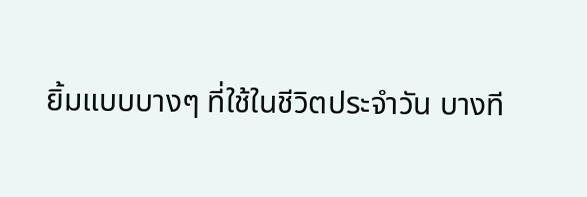ยิ้มแบบบางๆ ที่ใช้ในชีวิตประจำวัน บางที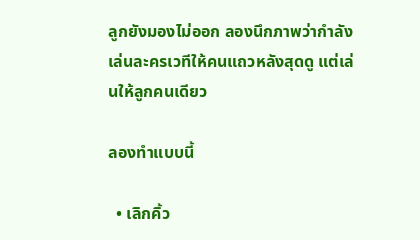ลูกยังมองไม่ออก ลองนึกภาพว่ากำลังเล่นละครเวทีให้คนแถวหลังสุดดู แต่เล่นให้ลูกคนเดียว

ลองทำแบบนี้

  • เลิกคิ้ว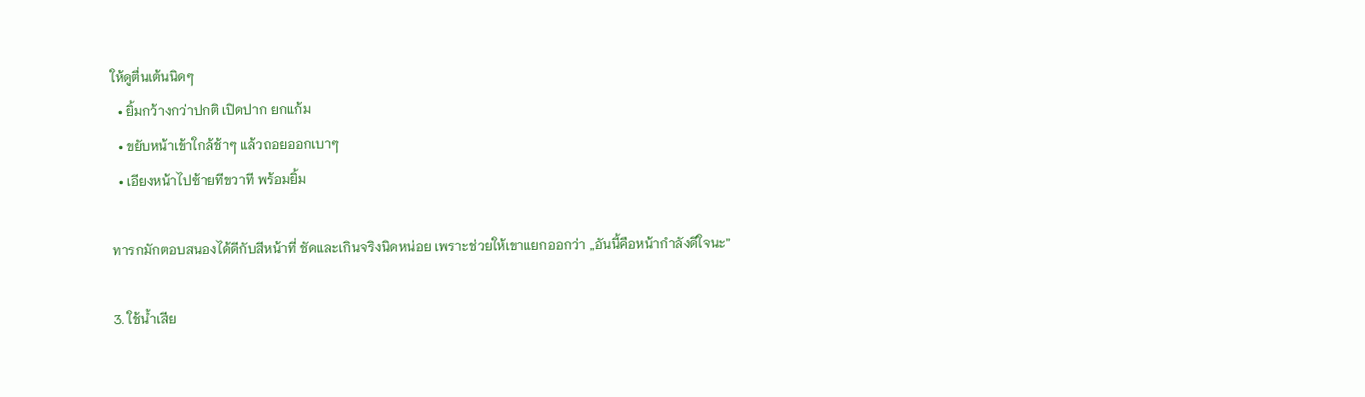ให้ดูตื่นเต้นนิดๆ
  • ยิ้มกว้างกว่าปกติ เปิดปาก ยกแก้ม
  • ขยับหน้าเข้าใกล้ช้าๆ แล้วถอยออกเบาๆ
  • เอียงหน้าไปซ้ายทีขวาที พร้อมยิ้ม

ทารกมักตอบสนองได้ดีกับสีหน้าที่ ชัดและเกินจริงนิดหน่อย เพราะช่วยให้เขาแยกออกว่า „อันนี้คือหน้ากำลังดีใจนะ”

3. ใช้น้ำเสีย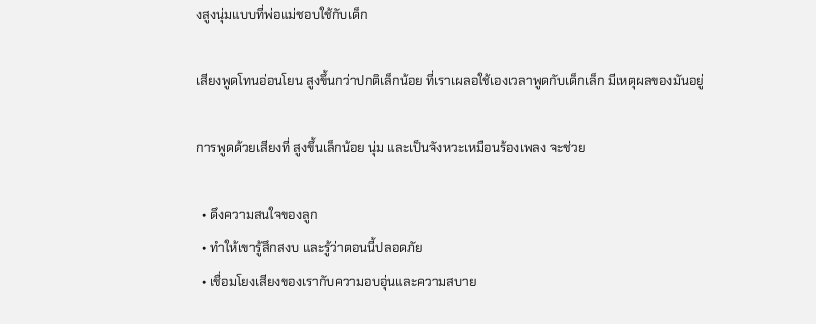งสูงนุ่มแบบที่พ่อแม่ชอบใช้กับเด็ก

เสียงพูดโทนอ่อนโยน สูงขึ้นกว่าปกติเล็กน้อย ที่เราเผลอใช้เองเวลาพูดกับเด็กเล็ก มีเหตุผลของมันอยู่

การพูดด้วยเสียงที่ สูงขึ้นเล็กน้อย นุ่ม และเป็นจังหวะเหมือนร้องเพลง จะช่วย

  • ดึงความสนใจของลูก
  • ทำให้เขารู้สึกสงบ และรู้ว่าตอนนี้ปลอดภัย
  • เชื่อมโยงเสียงของเรากับความอบอุ่นและความสบาย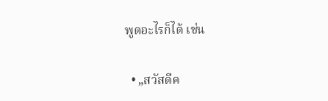พูดอะไรก็ได้ เช่น

  • „สวัสดีค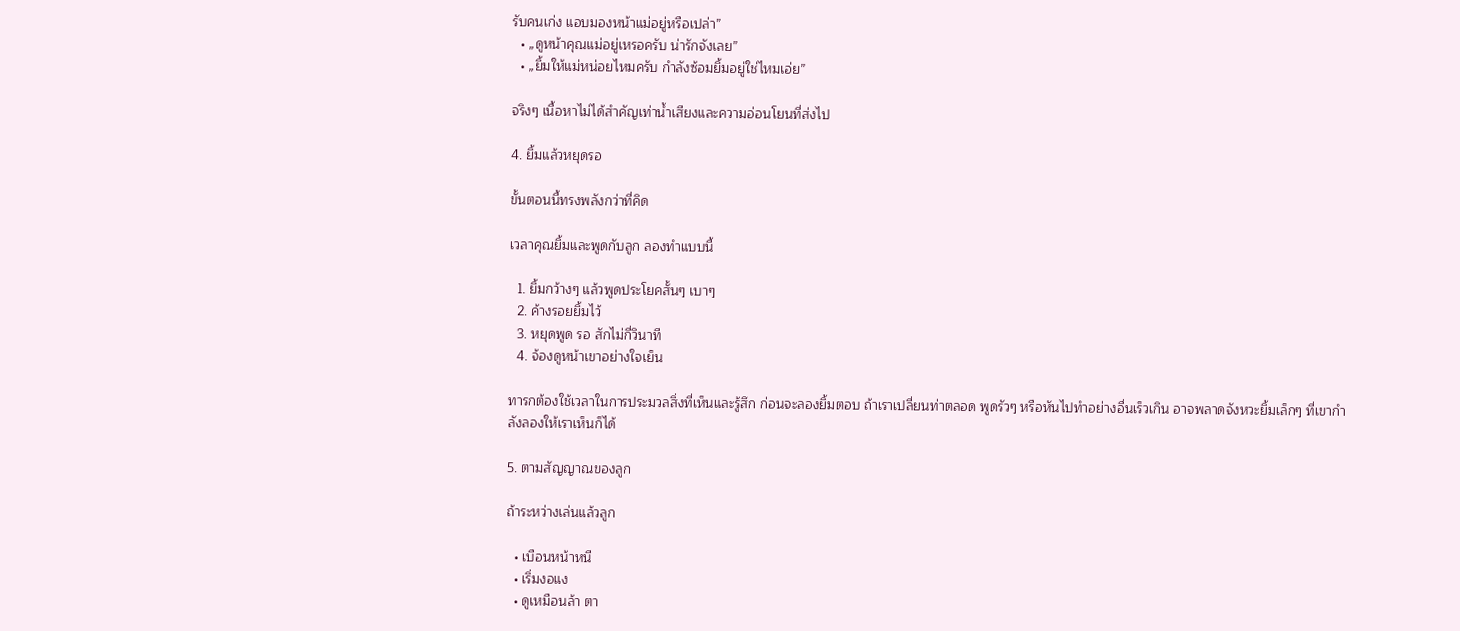รับคนเก่ง แอบมองหน้าแม่อยู่หรือเปล่า”
  • „ดูหน้าคุณแม่อยู่เหรอครับ น่ารักจังเลย”
  • „ยิ้มให้แม่หน่อยไหมครับ กำลังซ้อมยิ้มอยู่ใช่ไหมเอ่ย”

จริงๆ เนื้อหาไม่ได้สำคัญเท่าน้ำเสียงและความอ่อนโยนที่ส่งไป

4. ยิ้มแล้วหยุดรอ

ขั้นตอนนี้ทรงพลังกว่าที่คิด

เวลาคุณยิ้มและพูดกับลูก ลองทำแบบนี้

  1. ยิ้มกว้างๆ แล้วพูดประโยคสั้นๆ เบาๆ
  2. ค้างรอยยิ้มไว้
  3. หยุดพูด รอ สักไม่กี่วินาที
  4. จ้องดูหน้าเขาอย่างใจเย็น

ทารกต้องใช้เวลาในการประมวลสิ่งที่เห็นและรู้สึก ก่อนจะลองยิ้มตอบ ถ้าเราเปลี่ยนท่าตลอด พูดรัวๆ หรือหันไปทำอย่างอื่นเร็วเกิน อาจพลาดจังหวะยิ้มเล็กๆ ที่เขากำลังลองให้เราเห็นก็ได้

5. ตามสัญญาณของลูก

ถ้าระหว่างเล่นแล้วลูก

  • เบือนหน้าหนี
  • เริ่มงอแง
  • ดูเหมือนล้า ตา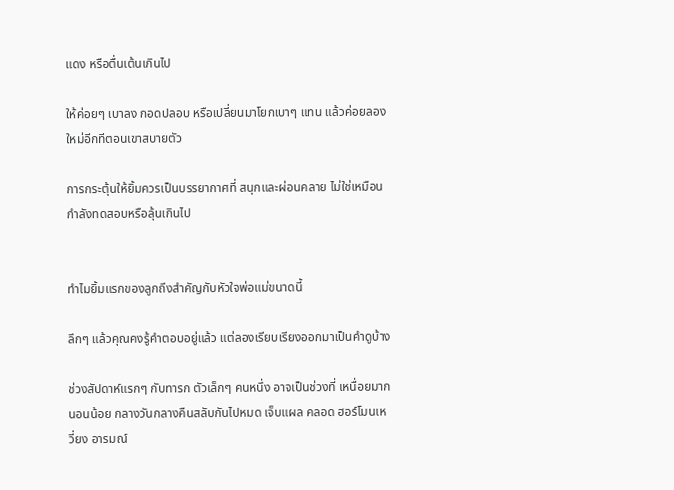แดง หรือตื่นเต้นเกินไป

ให้ค่อยๆ เบาลง กอดปลอบ หรือเปลี่ยนมาโยกเบาๆ แทน แล้วค่อยลองใหม่อีกทีตอนเขาสบายตัว

การกระตุ้นให้ยิ้มควรเป็นบรรยากาศที่ สนุกและผ่อนคลาย ไม่ใช่เหมือนกำลังทดสอบหรือลุ้นเกินไป


ทำไมยิ้มแรกของลูกถึงสำคัญกับหัวใจพ่อแม่ขนาดนี้

ลึกๆ แล้วคุณคงรู้คำตอบอยู่แล้ว แต่ลองเรียบเรียงออกมาเป็นคำดูบ้าง

ช่วงสัปดาห์แรกๆ กับทารก ตัวเล็กๆ คนหนึ่ง อาจเป็นช่วงที่ เหนื่อยมาก
นอนน้อย กลางวันกลางคืนสลับกันไปหมด เจ็บแผล คลอด ฮอร์โมนเหวี่ยง อารมณ์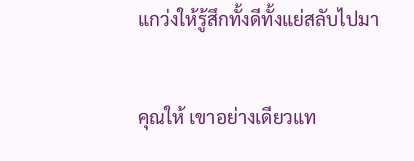แกว่งให้รู้สึกทั้งดีทั้งแย่สลับไปมา

คุณให้ เขาอย่างเดียวแท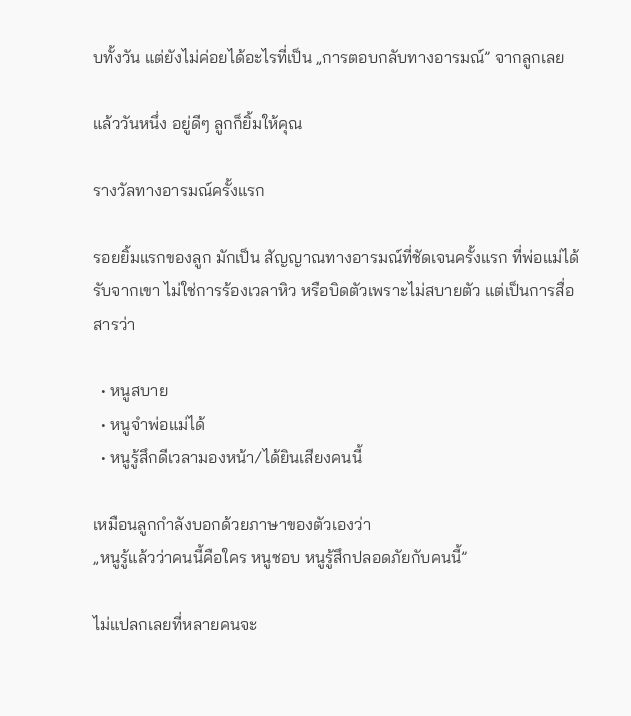บทั้งวัน แต่ยังไม่ค่อยได้อะไรที่เป็น „การตอบกลับทางอารมณ์” จากลูกเลย

แล้ววันหนึ่ง อยู่ดีๆ ลูกก็ยิ้มให้คุณ

รางวัลทางอารมณ์ครั้งแรก

รอยยิ้มแรกของลูก มักเป็น สัญญาณทางอารมณ์ที่ชัดเจนครั้งแรก ที่พ่อแม่ได้รับจากเขา ไม่ใช่การร้องเวลาหิว หรือบิดตัวเพราะไม่สบายตัว แต่เป็นการสื่อสารว่า

  • หนูสบาย
  • หนูจำพ่อแม่ได้
  • หนูรู้สึกดีเวลามองหน้า/ได้ยินเสียงคนนี้

เหมือนลูกกำลังบอกด้วยภาษาของตัวเองว่า
„หนูรู้แล้วว่าคนนี้คือใคร หนูชอบ หนูรู้สึกปลอดภัยกับคนนี้”

ไม่แปลกเลยที่หลายคนจะ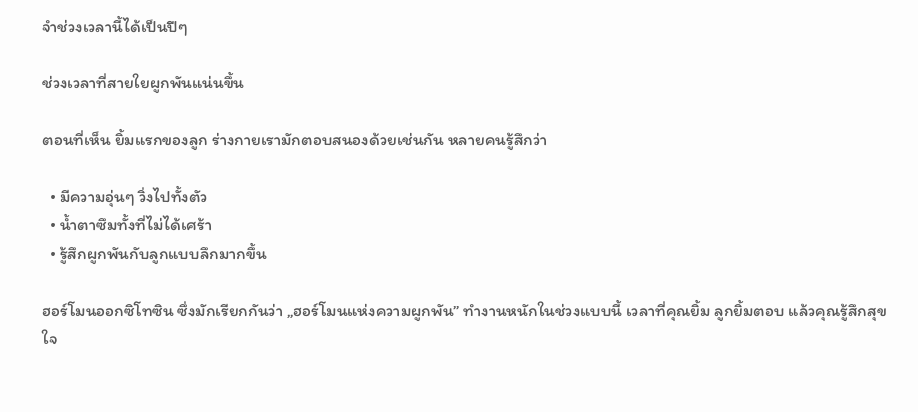จำช่วงเวลานี้ได้เป็นปีๆ

ช่วงเวลาที่สายใยผูกพันแน่นขึ้น

ตอนที่เห็น ยิ้มแรกของลูก ร่างกายเรามักตอบสนองด้วยเช่นกัน หลายคนรู้สึกว่า

  • มีความอุ่นๆ วิ่งไปทั้งตัว
  • น้ำตาซึมทั้งที่ไม่ได้เศร้า
  • รู้สึกผูกพันกับลูกแบบลึกมากขึ้น

ฮอร์โมนออกซิโทซิน ซึ่งมักเรียกกันว่า „ฮอร์โมนแห่งความผูกพัน” ทำงานหนักในช่วงแบบนี้ เวลาที่คุณยิ้ม ลูกยิ้มตอบ แล้วคุณรู้สึกสุขใจ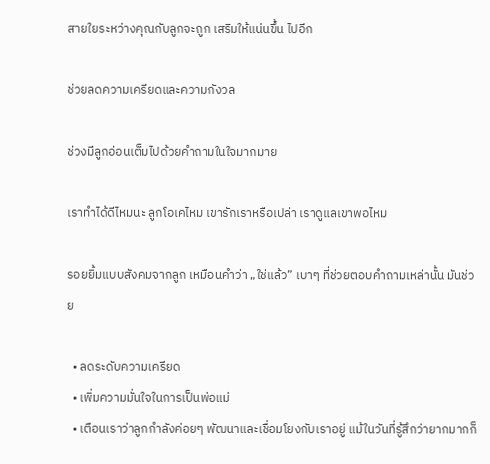สายใยระหว่างคุณกับลูกจะถูก เสริมให้แน่นขึ้น ไปอีก

ช่วยลดความเครียดและความกังวล

ช่วงมีลูกอ่อนเต็มไปด้วยคำถามในใจมากมาย

เราทำได้ดีไหมนะ ลูกโอเคไหม เขารักเราหรือเปล่า เราดูแลเขาพอไหม

รอยยิ้มแบบสังคมจากลูก เหมือนคำว่า „ใช่แล้ว” เบาๆ ที่ช่วยตอบคำถามเหล่านั้น มันช่วย

  • ลดระดับความเครียด
  • เพิ่มความมั่นใจในการเป็นพ่อแม่
  • เตือนเราว่าลูกกำลังค่อยๆ พัฒนาและเชื่อมโยงกับเราอยู่ แม้ในวันที่รู้สึกว่ายากมากก็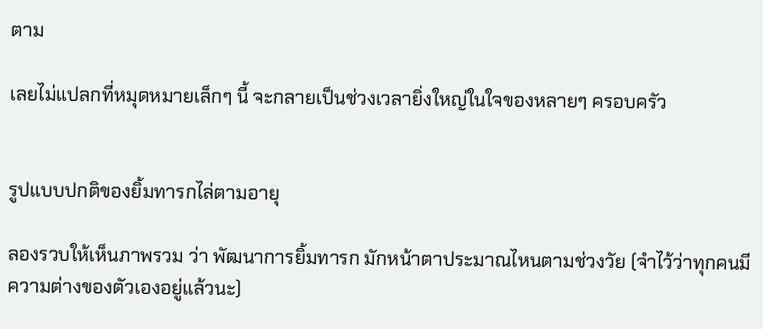ตาม

เลยไม่แปลกที่หมุดหมายเล็กๆ นี้ จะกลายเป็นช่วงเวลายิ่งใหญ่ในใจของหลายๆ ครอบครัว


รูปแบบปกติของยิ้มทารกไล่ตามอายุ

ลองรวบให้เห็นภาพรวม ว่า พัฒนาการยิ้มทารก มักหน้าตาประมาณไหนตามช่วงวัย (จำไว้ว่าทุกคนมีความต่างของตัวเองอยู่แล้วนะ)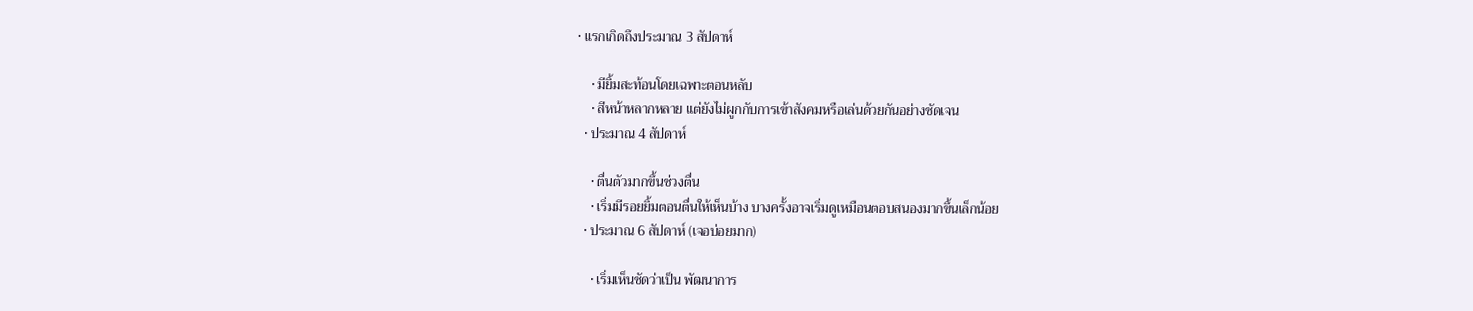• แรกเกิดถึงประมาณ 3 สัปดาห์

    • มียิ้มสะท้อนโดยเฉพาะตอนหลับ
    • สีหน้าหลากหลาย แต่ยังไม่ผูกกับการเข้าสังคมหรือเล่นด้วยกันอย่างชัดเจน
  • ประมาณ 4 สัปดาห์

    • ตื่นตัวมากขึ้นช่วงตื่น
    • เริ่มมีรอยยิ้มตอนตื่นให้เห็นบ้าง บางครั้งอาจเริ่มดูเหมือนตอบสนองมากขึ้นเล็กน้อย
  • ประมาณ 6 สัปดาห์ (เจอบ่อยมาก)

    • เริ่มเห็นชัดว่าเป็น พัฒนาการ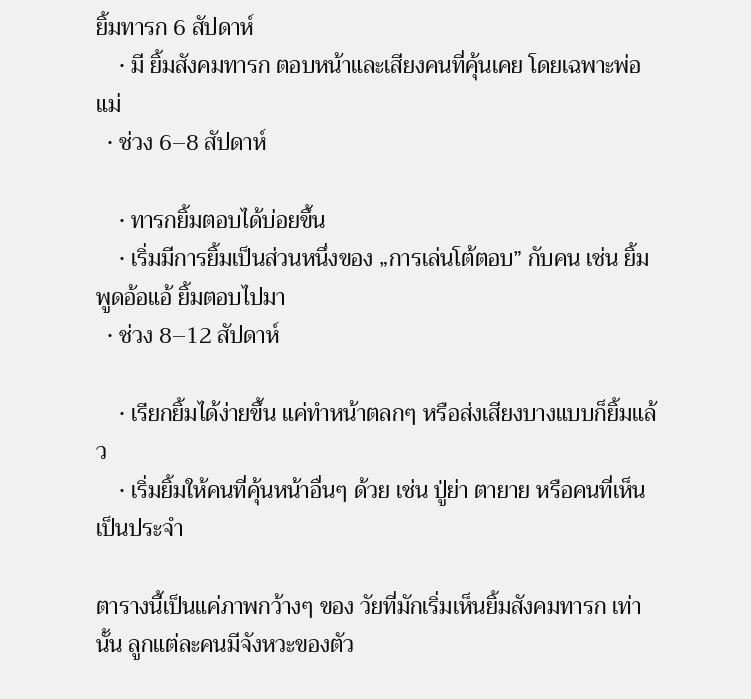ยิ้มทารก 6 สัปดาห์
    • มี ยิ้มสังคมทารก ตอบหน้าและเสียงคนที่คุ้นเคย โดยเฉพาะพ่อแม่
  • ช่วง 6–8 สัปดาห์

    • ทารกยิ้มตอบได้บ่อยขึ้น
    • เริ่มมีการยิ้มเป็นส่วนหนึ่งของ „การเล่นโต้ตอบ” กับคน เช่น ยิ้ม พูดอ้อแอ้ ยิ้มตอบไปมา
  • ช่วง 8–12 สัปดาห์

    • เรียกยิ้มได้ง่ายขึ้น แค่ทำหน้าตลกๆ หรือส่งเสียงบางแบบก็ยิ้มแล้ว
    • เริ่มยิ้มให้คนที่คุ้นหน้าอื่นๆ ด้วย เช่น ปู่ย่า ตายาย หรือคนที่เห็นเป็นประจำ

ตารางนี้เป็นแค่ภาพกว้างๆ ของ วัยที่มักเริ่มเห็นยิ้มสังคมทารก เท่านั้น ลูกแต่ละคนมีจังหวะของตัว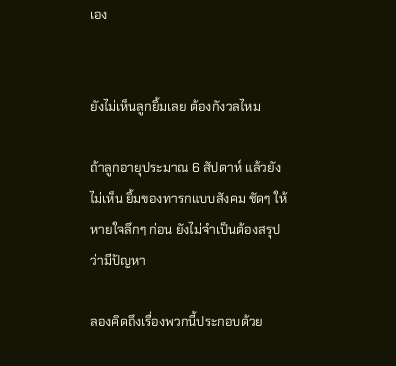เอง


ยังไม่เห็นลูกยิ้มเลย ต้องกังวลไหม

ถ้าลูกอายุประมาณ 6 สัปดาห์ แล้วยังไม่เห็น ยิ้มของทารกแบบสังคม ชัดๆ ให้หายใจลึกๆ ก่อน ยังไม่จำเป็นต้องสรุปว่ามีปัญหา

ลองคิดถึงเรื่องพวกนี้ประกอบด้วย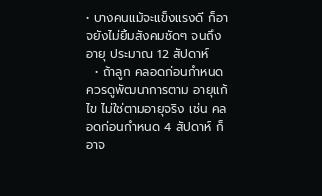• บางคนแม้จะแข็งแรงดี ก็อาจยังไม่ยิ้มสังคมชัดๆ จนถึงอายุ ประมาณ 12 สัปดาห์
  • ถ้าลูก คลอดก่อนกำหนด ควรดูพัฒนาการตาม อายุแก้ไข ไม่ใช่ตามอายุจริง เช่น คลอดก่อนกำหนด 4 สัปดาห์ ก็อาจ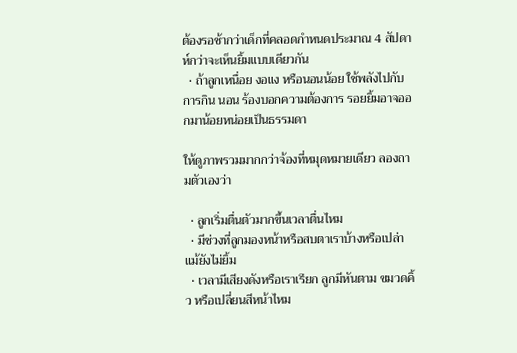ต้องรอช้ากว่าเด็กที่คลอดกำหนดประมาณ 4 สัปดาห์กว่าจะเห็นยิ้มแบบเดียวกัน
  • ถ้าลูกเหนื่อย งอแง หรือนอนน้อย ใช้พลังไปกับการกิน นอน ร้องบอกความต้องการ รอยยิ้มอาจออกมาน้อยหน่อยเป็นธรรมดา

ให้ดูภาพรวมมากกว่าจ้องที่หมุดหมายเดียว ลองถามตัวเองว่า

  • ลูกเริ่มตื่นตัวมากขึ้นเวลาตื่นไหม
  • มีช่วงที่ลูกมองหน้าหรือสบตาเราบ้างหรือเปล่า แม้ยังไม่ยิ้ม
  • เวลามีเสียงดังหรือเราเรียก ลูกมีหันตาม ขมวดคิ้ว หรือเปลี่ยนสีหน้าไหม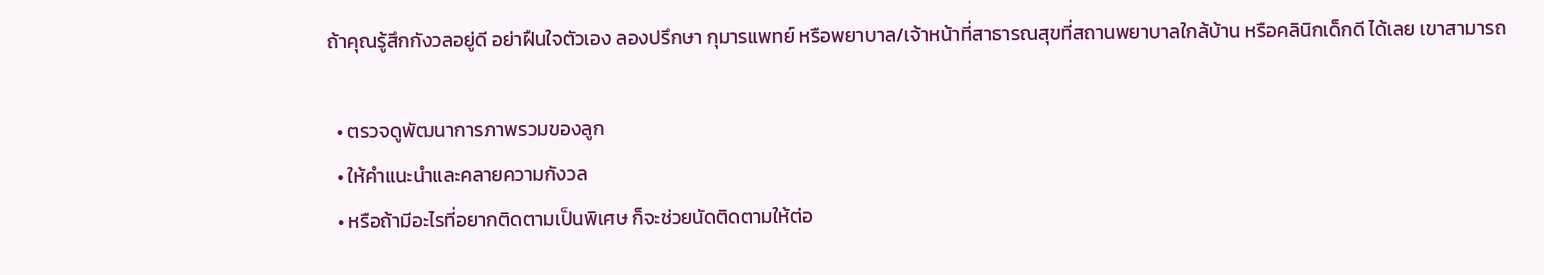ถ้าคุณรู้สึกกังวลอยู่ดี อย่าฝืนใจตัวเอง ลองปรึกษา กุมารแพทย์ หรือพยาบาล/เจ้าหน้าที่สาธารณสุขที่สถานพยาบาลใกล้บ้าน หรือคลินิกเด็กดี ได้เลย เขาสามารถ

  • ตรวจดูพัฒนาการภาพรวมของลูก
  • ให้คำแนะนำและคลายความกังวล
  • หรือถ้ามีอะไรที่อยากติดตามเป็นพิเศษ ก็จะช่วยนัดติดตามให้ต่อ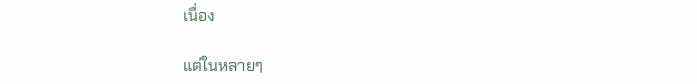เนื่อง

แต่ในหลายๆ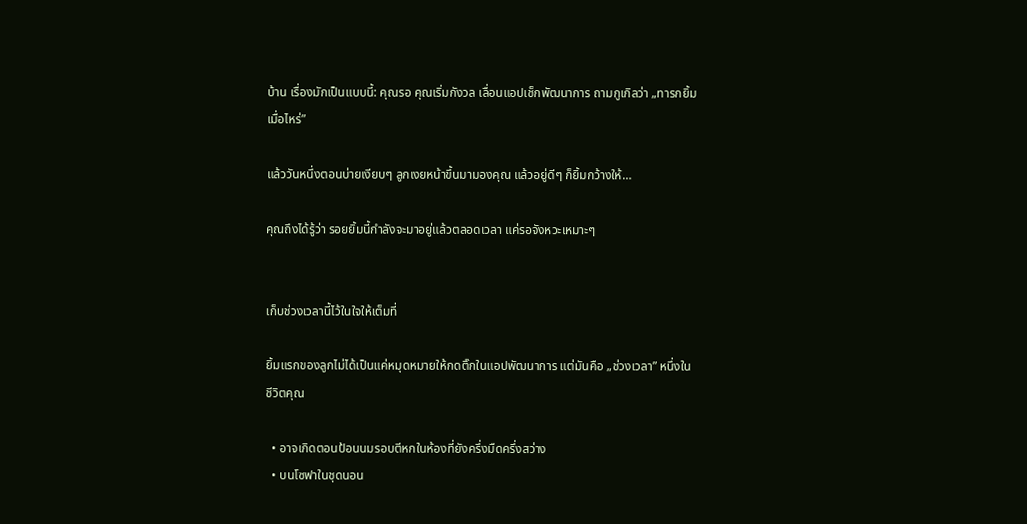บ้าน เรื่องมักเป็นแบบนี้: คุณรอ คุณเริ่มกังวล เลื่อนแอปเช็กพัฒนาการ ถามกูเกิลว่า „ทารกยิ้มเมื่อไหร่”

แล้ววันหนึ่งตอนบ่ายเงียบๆ ลูกเงยหน้าขึ้นมามองคุณ แล้วอยู่ดีๆ ก็ยิ้มกว้างให้…

คุณถึงได้รู้ว่า รอยยิ้มนี้กำลังจะมาอยู่แล้วตลอดเวลา แค่รอจังหวะเหมาะๆ


เก็บช่วงเวลานี้ไว้ในใจให้เต็มที่

ยิ้มแรกของลูกไม่ได้เป็นแค่หมุดหมายให้กดติ๊กในแอปพัฒนาการ แต่มันคือ „ช่วงเวลา” หนึ่งในชีวิตคุณ

  • อาจเกิดตอนป้อนนมรอบตีหกในห้องที่ยังครึ่งมืดครึ่งสว่าง
  • บนโซฟาในชุดนอน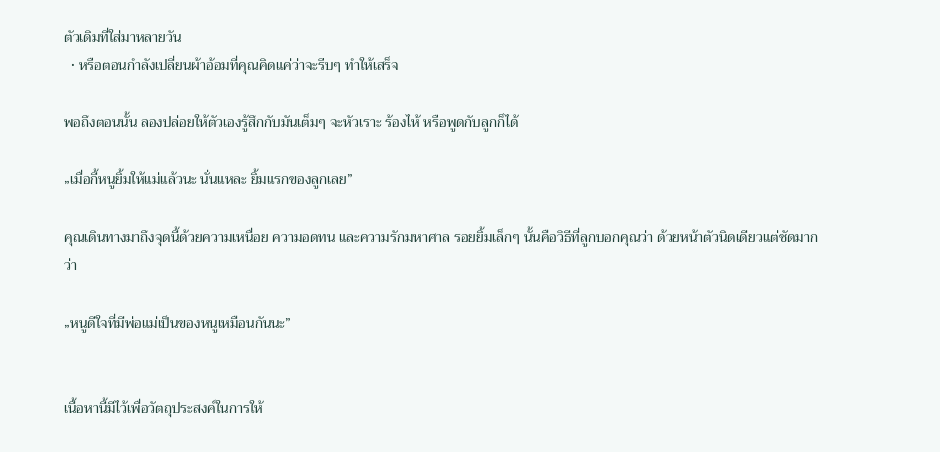ตัวเดิมที่ใส่มาหลายวัน
  • หรือตอนกำลังเปลี่ยนผ้าอ้อมที่คุณคิดแค่ว่าจะรีบๆ ทำให้เสร็จ

พอถึงตอนนั้น ลองปล่อยให้ตัวเองรู้สึกกับมันเต็มๆ จะหัวเราะ ร้องไห้ หรือพูดกับลูกก็ได้

„เมื่อกี้หนูยิ้มให้แม่แล้วนะ นั่นแหละ ยิ้มแรกของลูกเลย”

คุณเดินทางมาถึงจุดนี้ด้วยความเหนื่อย ความอดทน และความรักมหาศาล รอยยิ้มเล็กๆ นั้นคือวิธีที่ลูกบอกคุณว่า ด้วยหน้าตัวนิดเดียวแต่ชัดมากว่า

„หนูดีใจที่มีพ่อแม่เป็นของหนูเหมือนกันนะ”


เนื้อหานี้มีไว้เพื่อวัตถุประสงค์ในการให้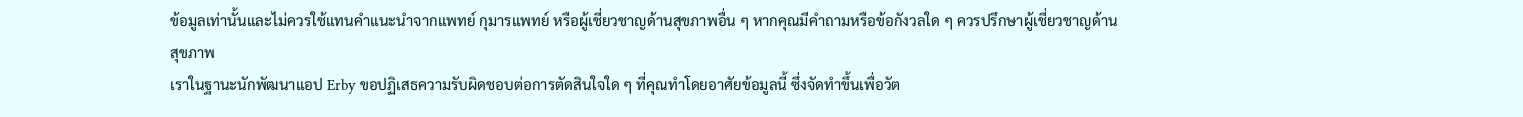ข้อมูลเท่านั้นและไม่ควรใช้แทนคำแนะนำจากแพทย์ กุมารแพทย์ หรือผู้เชี่ยวชาญด้านสุขภาพอื่น ๆ หากคุณมีคำถามหรือข้อกังวลใด ๆ ควรปรึกษาผู้เชี่ยวชาญด้านสุขภาพ
เราในฐานะนักพัฒนาแอป Erby ขอปฏิเสธความรับผิดชอบต่อการตัดสินใจใด ๆ ที่คุณทำโดยอาศัยข้อมูลนี้ ซึ่งจัดทำขึ้นเพื่อวัต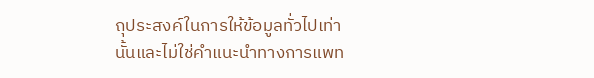ถุประสงค์ในการให้ข้อมูลทั่วไปเท่านั้นและไม่ใช่คำแนะนำทางการแพท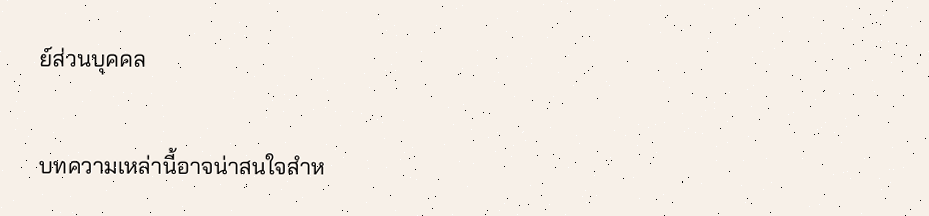ย์ส่วนบุคคล

บทความเหล่านี้อาจน่าสนใจสำห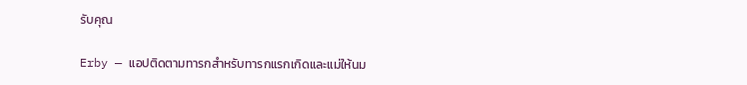รับคุณ

Erby — แอปติดตามทารกสำหรับทารกแรกเกิดและแม่ให้นม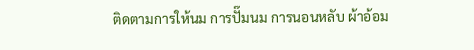ติดตามการให้นม การปั๊มนม การนอนหลับ ผ้าอ้อม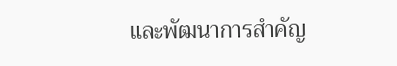และพัฒนาการสำคัญ